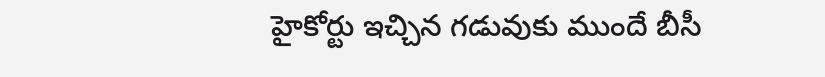హైకోర్టు ఇచ్చిన గడువుకు ముందే బీసీ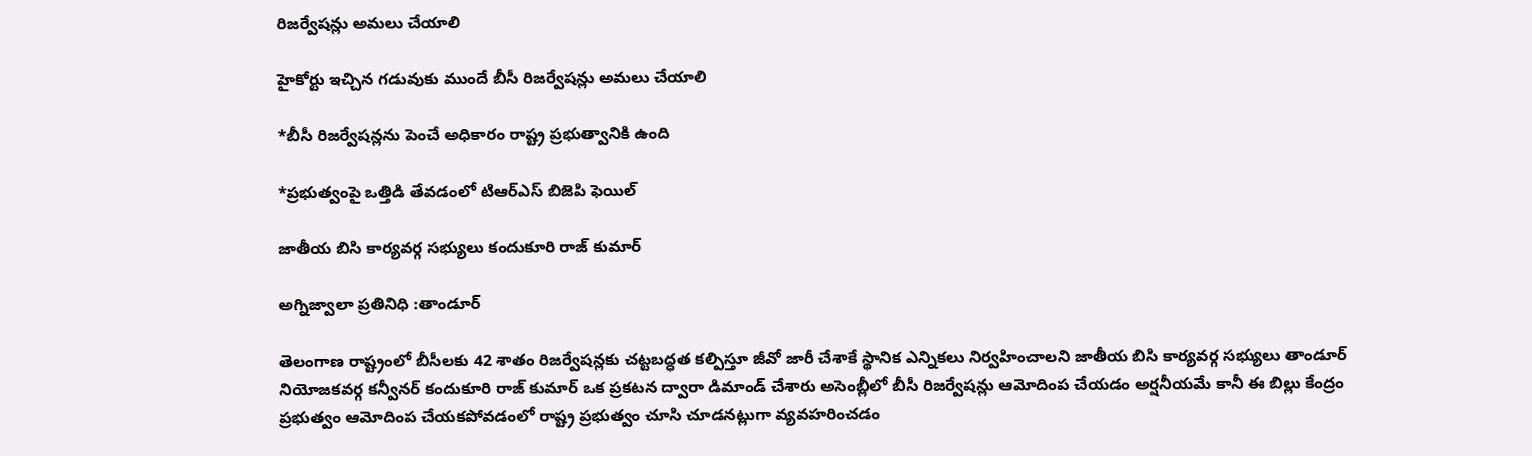రిజర్వేషన్లు అమలు చేయాలి

హైకోర్టు ఇచ్చిన గడువుకు ముందే బీసీ రిజర్వేషన్లు అమలు చేయాలి

*బీసీ రిజర్వేషన్లను పెంచే అధికారం రాష్ట్ర ప్రభుత్వానికి ఉంది

*ప్రభుత్వంపై ఒత్తిడి తేవడంలో టిఆర్ఎస్ బిజెపి ఫెయిల్

జాతీయ బిసి కార్యవర్గ సభ్యులు కందుకూరి రాజ్ కుమార్

అగ్నిజ్వాలా ప్రతినిధి :తాండూర్

తెలంగాణ రాష్ట్రంలో బీసీలకు 42 శాతం రిజర్వేషన్లకు చట్టబద్ధత కల్పిస్తూ జీవో జారీ చేశాకే స్థానిక ఎన్నికలు నిర్వహించాలని జాతీయ బిసి కార్యవర్గ సభ్యులు తాండూర్ నియోజకవర్గ కన్వీనర్ కందుకూరి రాజ్ కుమార్ ఒక ప్రకటన ద్వారా డిమాండ్ చేశారు అసెంబ్లీలో బీసీ రిజర్వేషన్లు ఆమోదింప చేయడం అర్షనీయమే కానీ ఈ బిల్లు కేంద్రం ప్రభుత్వం ఆమోదింప చేయకపోవడంలో రాష్ట్ర ప్రభుత్వం చూసి చూడనట్లుగా వ్యవహరించడం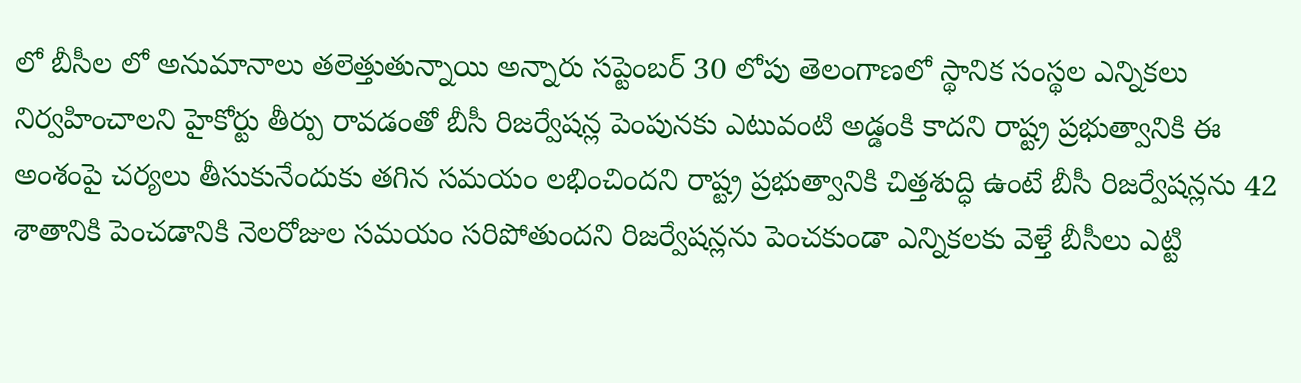లో బీసీల లో అనుమానాలు తలెత్తుతున్నాయి అన్నారు సప్టెంబర్ 30 లోపు తెలంగాణలో స్థానిక సంస్థల ఎన్నికలు నిర్వహించాలని హైకోర్టు తీర్పు రావడంతో బీసీ రిజర్వేషన్ల పెంపునకు ఎటువంటి అడ్డంకి కాదని రాష్ట్ర ప్రభుత్వానికి ఈ అంశంపై చర్యలు తీసుకునేందుకు తగిన సమయం లభించిందని రాష్ట్ర ప్రభుత్వానికి చిత్తశుద్ధి ఉంటే బీసీ రిజర్వేషన్లను 42 శాతానికి పెంచడానికి నెలరోజుల సమయం సరిపోతుందని రిజర్వేషన్లను పెంచకుండా ఎన్నికలకు వెళ్తే బీసీలు ఎట్టి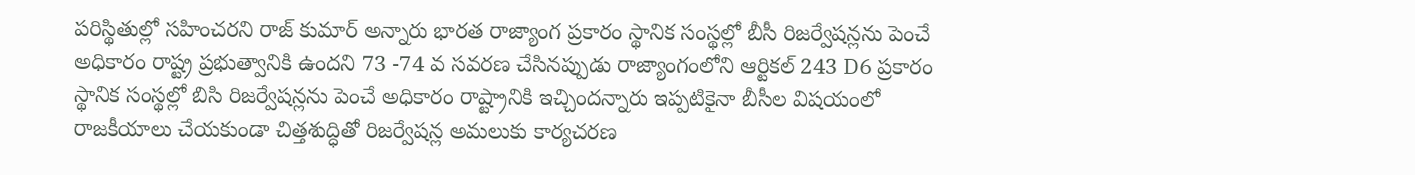పరిస్థితుల్లో సహించరని రాజ్ కుమార్ అన్నారు భారత రాజ్యాంగ ప్రకారం స్థానిక సంస్థల్లో బీసీ రిజర్వేషన్లను పెంచే అధికారం రాష్ట్ర ప్రభుత్వానికి ఉందని 73 -74 వ సవరణ చేసినప్పుడు రాజ్యాంగంలోని ఆర్టికల్ 243 D6 ప్రకారం స్థానిక సంస్థల్లో బిసి రిజర్వేషన్లను పెంచే అధికారం రాష్ట్రానికి ఇచ్చిందన్నారు ఇప్పటికైనా బీసీల విషయంలో రాజకీయాలు చేయకుండా చిత్తశుద్ధితో రిజర్వేషన్ల అమలుకు కార్యచరణ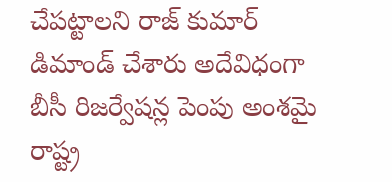చేపట్టాలని రాజ్ కుమార్ డిమాండ్ చేశారు అదేవిధంగా బీసీ రిజర్వేషన్ల పెంపు అంశమై రాష్ట్ర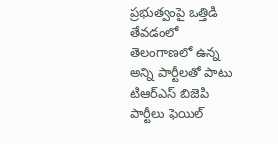ప్రభుత్వంపై ఒత్తిడి తేవడంలో తెలంగాణలో ఉన్న అన్ని పార్టీలతో పాటు టిఆర్ఎస్ బిజెపి పార్టీలు ఫెయిల్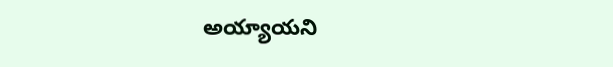అయ్యాయని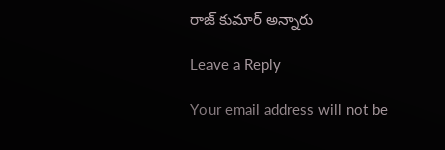రాజ్ కుమార్ అన్నారు

Leave a Reply

Your email address will not be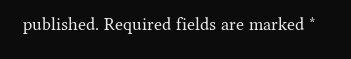published. Required fields are marked *